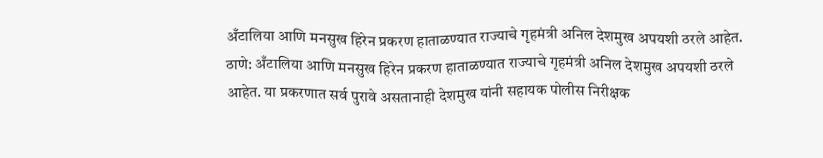अँटालिया आणि मनसुख हिरेन प्रकरण हाताळण्यात राज्याचे गृहमंत्री अनिल देशमुख अपयशी ठरले आहेत.
ठाणे: अँटालिया आणि मनसुख हिरेन प्रकरण हाताळण्यात राज्याचे गृहमंत्री अनिल देशमुख अपयशी ठरले आहेत. या प्रकरणात सर्व पुरावे असतानाही देशमुख यांनी सहायक पोलीस निरीक्षक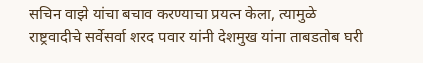सचिन वाझे यांचा बचाव करण्याचा प्रयत्न केला, त्यामुळे राष्ट्रवादीचे सर्वेसर्वा शरद पवार यांनी देशमुख यांना ताबडतोब घरी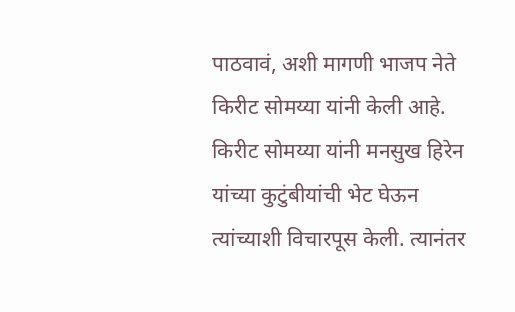पाठवावं, अशी मागणी भाजप नेते किरीट सोमय्या यांनी केली आहे.
किरीट सोमय्या यांनी मनसुख हिरेन यांच्या कुटुंबीयांची भेट घेऊन त्यांच्याशी विचारपूस केली. त्यानंतर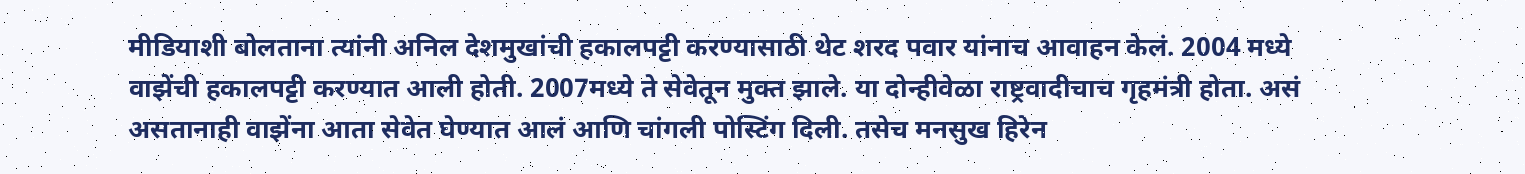मीडियाशी बोलताना त्यांनी अनिल देशमुखांची हकालपट्टी करण्यासाठी थेट शरद पवार यांनाच आवाहन केलं. 2004 मध्ये वाझेंची हकालपट्टी करण्यात आली होती. 2007मध्ये ते सेवेतून मुक्त झाले. या दोन्हीवेळा राष्ट्रवादीचाच गृहमंत्री होता. असं असतानाही वाझेंना आता सेवेत घेण्यात आलं आणि चांगली पोस्टिंग दिली. तसेच मनसुख हिरेन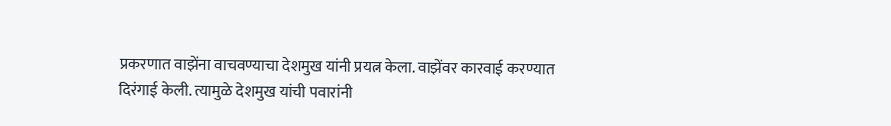प्रकरणात वाझेंना वाचवण्याचा देशमुख यांनी प्रयत्न केला. वाझेंवर कारवाई करण्यात दिरंगाई केली. त्यामुळे देशमुख यांची पवारांनी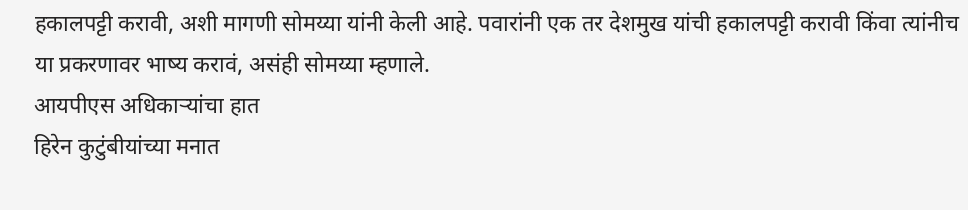हकालपट्टी करावी, अशी मागणी सोमय्या यांनी केली आहे. पवारांनी एक तर देशमुख यांची हकालपट्टी करावी किंवा त्यांनीच या प्रकरणावर भाष्य करावं, असंही सोमय्या म्हणाले.
आयपीएस अधिकाऱ्यांचा हात
हिरेन कुटुंबीयांच्या मनात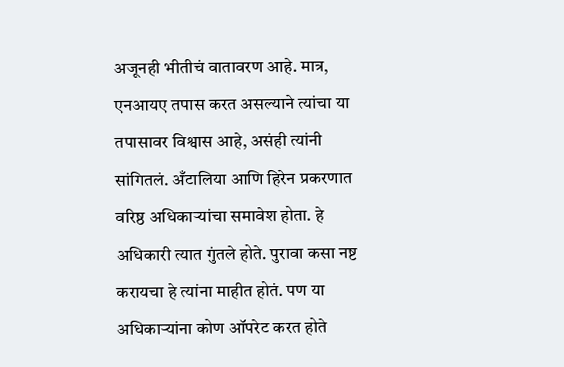अजूनही भीतीचं वातावरण आहे. मात्र, एनआयए तपास करत असल्याने त्यांचा या तपासावर विश्वास आहे, असंही त्यांनी सांगितलं. अँटालिया आणि हिरेन प्रकरणात वरिष्ठ अधिकाऱ्यांचा समावेश होता. हे अधिकारी त्यात गुंतले होते. पुरावा कसा नष्ट करायचा हे त्यांना माहीत होतं. पण या अधिकाऱ्यांना कोण ऑपरेट करत होते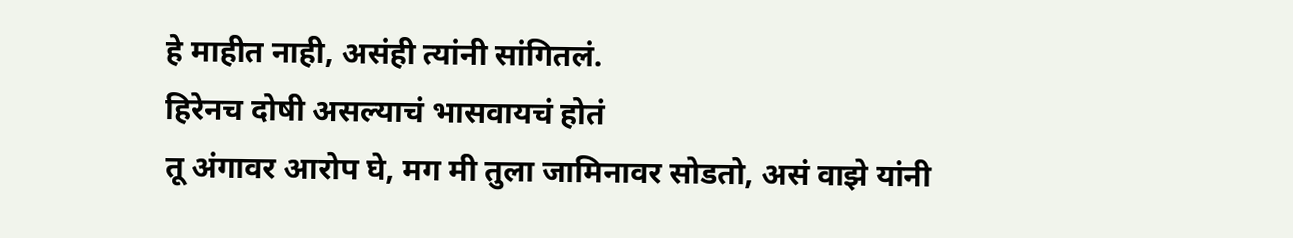हे माहीत नाही, असंही त्यांनी सांगितलं.
हिरेनच दोषी असल्याचं भासवायचं होतं
तू अंगावर आरोप घे, मग मी तुला जामिनावर सोडतो, असं वाझे यांनी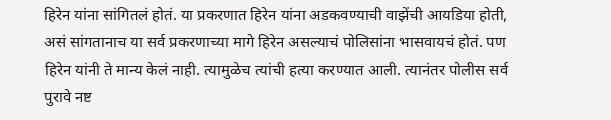हिरेन यांना सांगितलं होतं. या प्रकरणात हिरेन यांना अडकवण्याची वाझेंची आयडिया होती, असं सांगतानाच या सर्व प्रकरणाच्या मागे हिरेन असल्याचं पोलिसांना भासवायचं होतं. पण हिरेन यांनी ते मान्य केलं नाही. त्यामुळेच त्यांची हत्या करण्यात आली. त्यानंतर पोलीस सर्व पुरावे नष्ट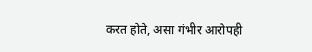करत होते, असा गंभीर आरोपही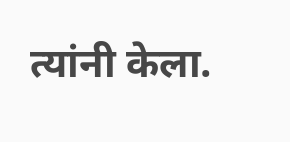त्यांनी केला.